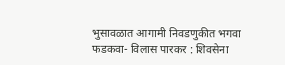भुसावळात आगामी निवडणुकीत भगवा फडकवा- विलास पारकर : शिवसेना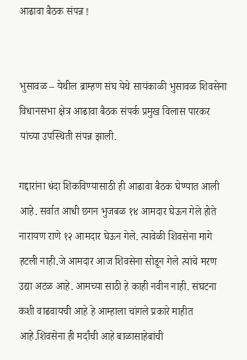आढावा बैठक संपन्न !


भुसावळ – येथील ब्राम्हण संघ येथे सायंकाळी भुसावळ शिवसेना विधानसभा क्षेत्र आढावा बैठक संपर्क प्रमुख विलास पारकर यांच्या उपस्थिती संपन्न झाली.

गद्दारांना धंदा शिकविण्यासाठी ही आढावा बैठक घेण्यात आली आहे. सर्वात आधी छगन भुजबळ १४ आमदार घेऊन गेले होते नारायण राणे १२ आमदार घेऊन गेले. त्यावेळी शिवसेना मागे हटली नाही.जे आमदार आज शिवसेना सोडून गेले त्यांचे मरण उद्या अटळ आहे. आमच्या साठी हे काही नवीन नाही. संघटना कशी वाढवायची आहे हे आम्हाला चांगले प्रकारे माहीत आहे.शिवसेना ही मर्दांची आहे बाळासाहेबांची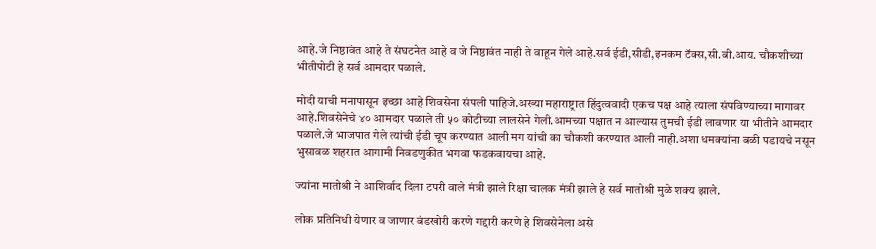आहे.जे निष्ठावंत आहे ते संघटनेत आहे व जे निष्ठावंत नाही ते वाहून गेले आहे.सर्व ईडी,सीडी,इनकम टॅक्स,सी.बी.आय. चौकशीच्या भीतीपोटी हे सर्व आमदार पळाले.

मोदी याची मनापासून इच्छा आहे शिवसेना संपली पाहिजे.अख्या महाराष्ट्रात हिंदुत्ववादी एकच पक्ष आहे त्याला संपविण्याच्या मागावर आहे.शिवसेनेचे ४० आमदार पळाले ती ५० कोटीच्या लालसेने गेली.आमच्या पक्षात न आल्यास तुमची ईडी लावणार या भीतीने आमदार पळाले.जे भाजपात गेले त्यांची ईडी चूप करण्यात आली मग यांची का चौकशी करण्यात आली नाही.अशा धमक्यांना बळी पडायचे नसून भुसावळ शहरात आगामी निवडणुकीत भगवा फडकवायचा आहे.

ज्यांना मातोश्री ने आशिर्वाद दिला टपरी वाले मंत्री झाले रिक्षा चालक मंत्री झाले हे सर्व मातोश्री मुळे शक्य झाले.

लोक प्रतिनिधी येणार व जाणार बंडखोरी करणे गद्दारी करणे हे शिवसेनेला असे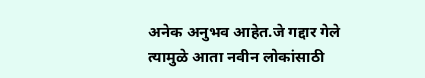अनेक अनुभव आहेत.जे गद्दार गेले त्यामुळे आता नवीन लोकांसाठी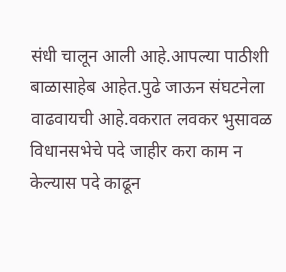संधी चालून आली आहे.आपल्या पाठीशी बाळासाहेब आहेत.पुढे जाऊन संघटनेला वाढवायची आहे.वकरात लवकर भुसावळ विधानसभेचे पदे जाहीर करा काम न केल्यास पदे काढून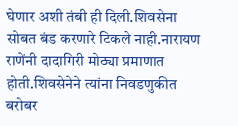घेणार अशी तंबी ही दिली.शिवसेना सोबत बंड करणारे टिकले नाही.नारायण राणेंनी दादागिरी मोठ्या प्रमाणात होती.शिवसेनेने त्यांना निवडणुकीत बरोबर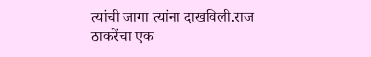त्यांची जागा त्यांना दाखविली.राज ठाकरेंचा एक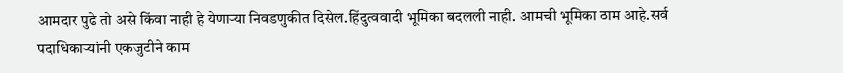आमदार पुढे तो असे किंवा नाही हे येणाऱ्या निवडणुकीत दिसेल.हिंदुत्ववादी भूमिका बदलली नाही. आमची भूमिका ठाम आहे.सर्व पदाधिकाऱ्यांनी एकजुटीने काम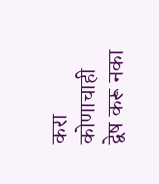करा कोणाचाही द्वेष करू नका